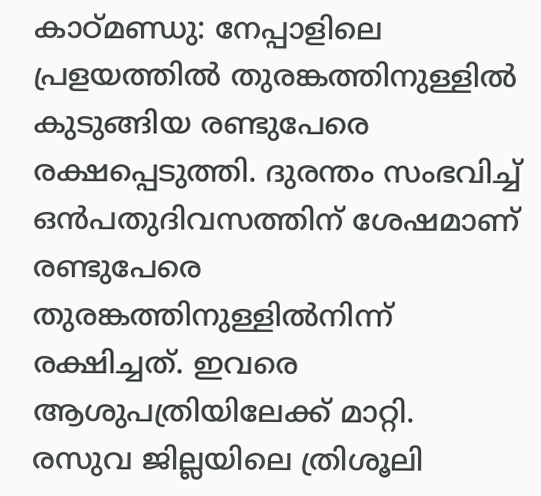കാഠ്മണ്ഡു: നേപ്പാളിലെ പ്രളയത്തിൽ തുരങ്കത്തിനുള്ളിൽ കുടുങ്ങിയ രണ്ടുപേരെ രക്ഷപ്പെടുത്തി. ദുരന്തം സംഭവിച്ച് ഒൻപതുദിവസത്തിന് ശേഷമാണ് രണ്ടുപേരെ തുരങ്കത്തിനുള്ളിൽനിന്ന് രക്ഷിച്ചത്. ഇവരെ ആശുപത്രിയിലേക്ക് മാറ്റി.
രസുവ ജില്ലയിലെ ത്രിശൂലി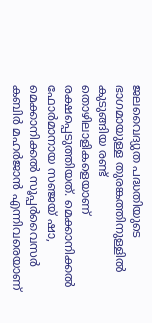ജലവൈദ്യുത പദ്ധതിയുടെ ഭാഗമായുള്ള തുരങ്കത്തിനുള്ളിൽ കുടുങ്ങിയ രണ്ട് തൊഴിലാളികളെയാണ് രക്ഷപ്പെടുത്തിയത്. മെക്കാനിക്കൽ ഫോർമാനായ സഞ്ജയ് ഷാ, മെക്കാനിക്കൽ സൂപ്പർവൈസർ കബിർ മഹർജാൻ എന്നിവരെയാണ്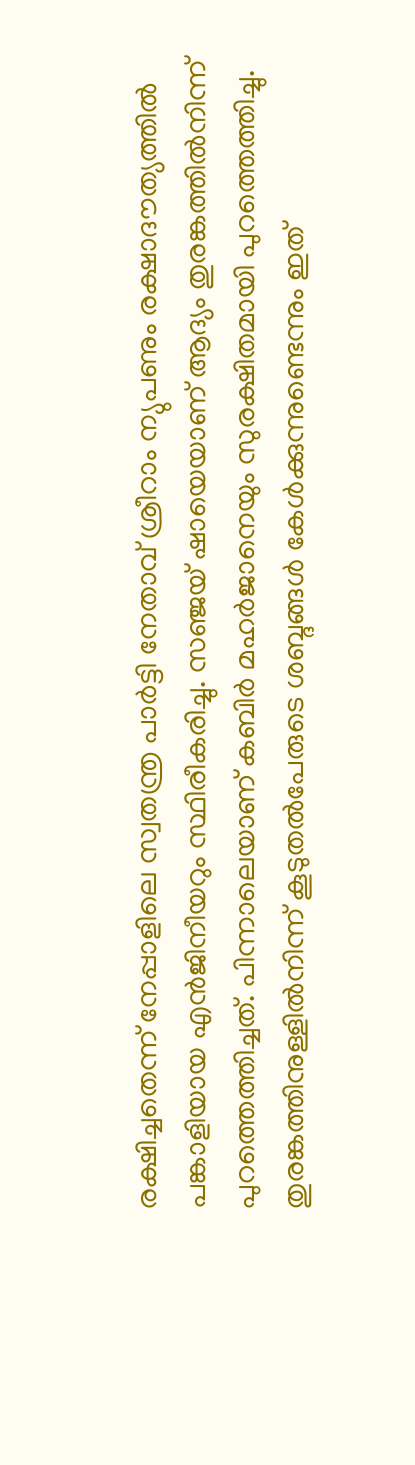രക്ഷിച്ചതെന്ന് നേപ്പാളിലെ സ്വതന്ത്ര പാർട്ടി നേതാവ് ശ്രീറാം ന്യുപണും രക്ഷാദൗത്യത്തിൽ പങ്കാളിയായ എൻജിനീയറും സ്ഥിരീകരിച്ചു. സഞ്ജയ് ഷായെയാണ് ആദ്യം തുരങ്കത്തിൽനിന്ന് പുറത്തെത്തിച്ചത്. പിന്നാലെയാണ് കബിർ മഹർജാനെയും സുരക്ഷിതമായി പുറത്തെത്തിച്ചു. തുരങ്കത്തിനുള്ളിൽനിന്ന് കൂടുതൽപേരുടെ ശബ്ദങ്ങൾ കേൾക്കുന്നുണ്ടെന്നും ഇത്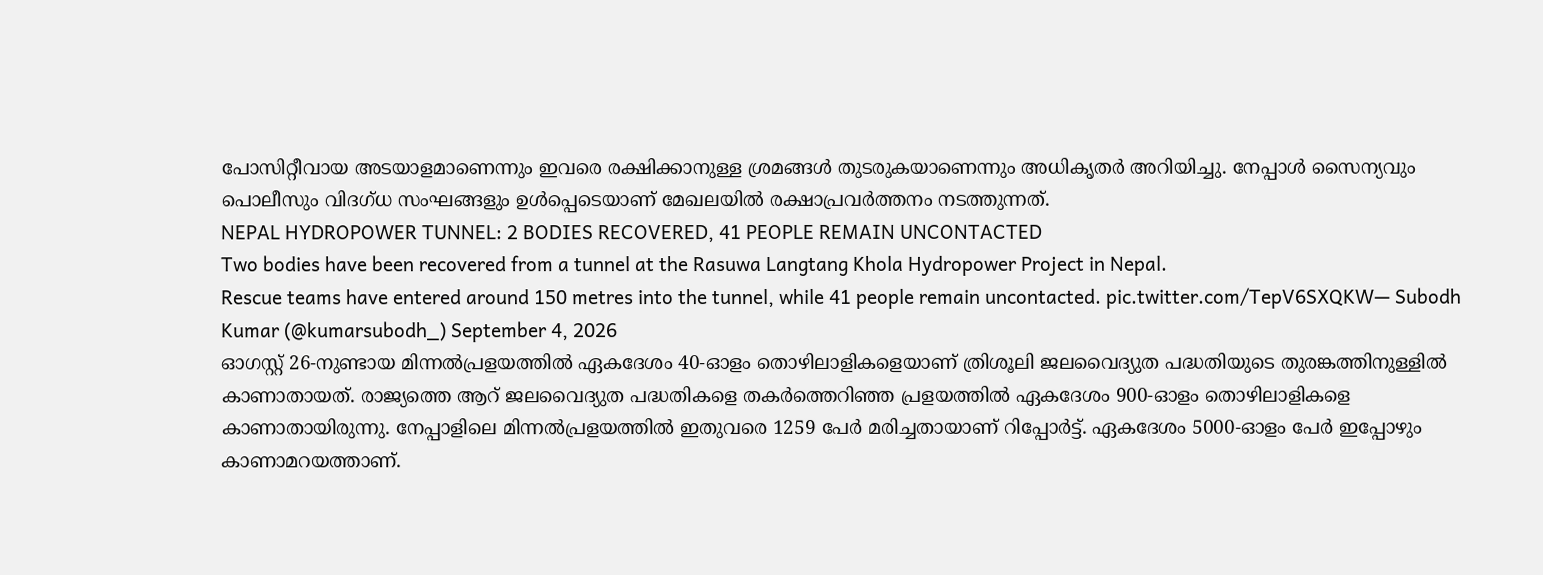പോസിറ്റീവായ അടയാളമാണെന്നും ഇവരെ രക്ഷിക്കാനുള്ള ശ്രമങ്ങൾ തുടരുകയാണെന്നും അധികൃതർ അറിയിച്ചു. നേപ്പാൾ സൈന്യവും പൊലീസും വിദഗ്ധ സംഘങ്ങളും ഉൾപ്പെടെയാണ് മേഖലയിൽ രക്ഷാപ്രവർത്തനം നടത്തുന്നത്.
NEPAL HYDROPOWER TUNNEL: 2 BODIES RECOVERED, 41 PEOPLE REMAIN UNCONTACTED
Two bodies have been recovered from a tunnel at the Rasuwa Langtang Khola Hydropower Project in Nepal.
Rescue teams have entered around 150 metres into the tunnel, while 41 people remain uncontacted. pic.twitter.com/TepV6SXQKW— Subodh Kumar (@kumarsubodh_) September 4, 2026
ഓഗസ്റ്റ് 26-നുണ്ടായ മിന്നൽപ്രളയത്തിൽ ഏകദേശം 40-ഓളം തൊഴിലാളികളെയാണ് ത്രിശൂലി ജലവൈദ്യുത പദ്ധതിയുടെ തുരങ്കത്തിനുള്ളിൽ കാണാതായത്. രാജ്യത്തെ ആറ് ജലവൈദ്യുത പദ്ധതികളെ തകർത്തെറിഞ്ഞ പ്രളയത്തിൽ ഏകദേശം 900-ഓളം തൊഴിലാളികളെ കാണാതായിരുന്നു. നേപ്പാളിലെ മിന്നൽപ്രളയത്തിൽ ഇതുവരെ 1259 പേർ മരിച്ചതായാണ് റിപ്പോർട്ട്. ഏകദേശം 5000-ഓളം പേർ ഇപ്പോഴും കാണാമറയത്താണ്.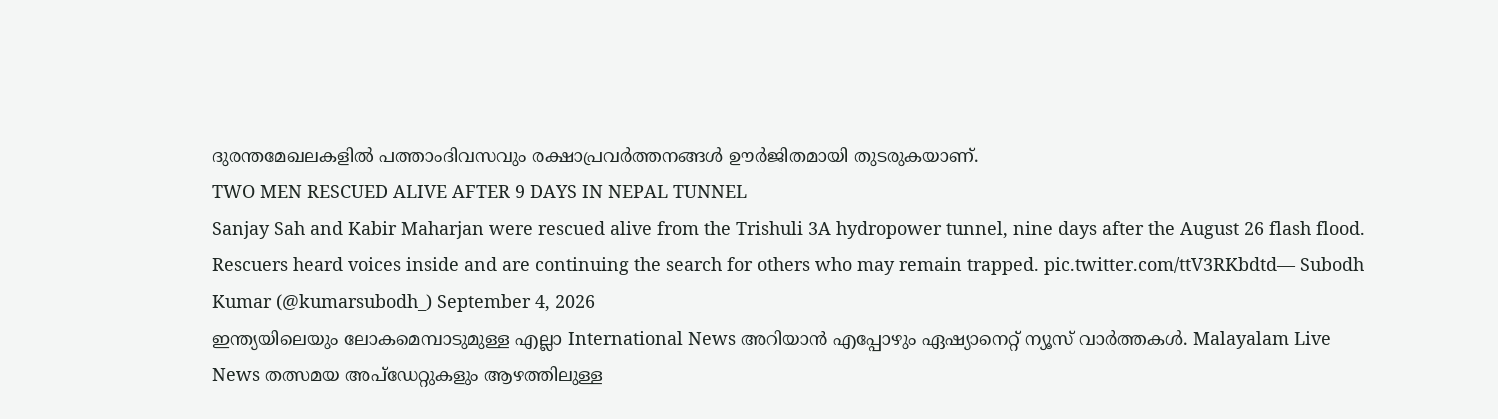ദുരന്തമേഖലകളിൽ പത്താംദിവസവും രക്ഷാപ്രവർത്തനങ്ങൾ ഊർജിതമായി തുടരുകയാണ്.
TWO MEN RESCUED ALIVE AFTER 9 DAYS IN NEPAL TUNNEL
Sanjay Sah and Kabir Maharjan were rescued alive from the Trishuli 3A hydropower tunnel, nine days after the August 26 flash flood.
Rescuers heard voices inside and are continuing the search for others who may remain trapped. pic.twitter.com/ttV3RKbdtd— Subodh Kumar (@kumarsubodh_) September 4, 2026
ഇന്ത്യയിലെയും ലോകമെമ്പാടുമുള്ള എല്ലാ International News അറിയാൻ എപ്പോഴും ഏഷ്യാനെറ്റ് ന്യൂസ് വാർത്തകൾ. Malayalam Live News തത്സമയ അപ്ഡേറ്റുകളും ആഴത്തിലുള്ള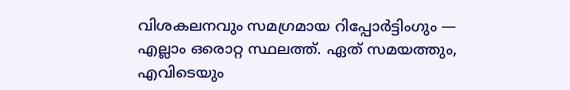വിശകലനവും സമഗ്രമായ റിപ്പോർട്ടിംഗും — എല്ലാം ഒരൊറ്റ സ്ഥലത്ത്. ഏത് സമയത്തും, എവിടെയും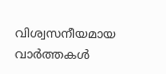വിശ്വസനീയമായ വാർത്തകൾ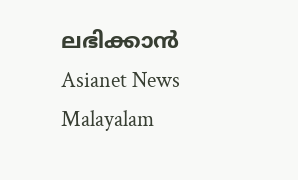ലഭിക്കാൻ Asianet News Malayalam